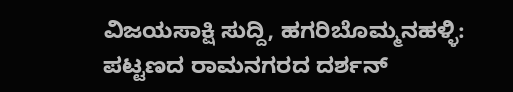ವಿಜಯಸಾಕ್ಷಿ ಸುದ್ದಿ, ಹಗರಿಬೊಮ್ಮನಹಳ್ಳಿ: ಪಟ್ಟಣದ ರಾಮನಗರದ ದರ್ಶನ್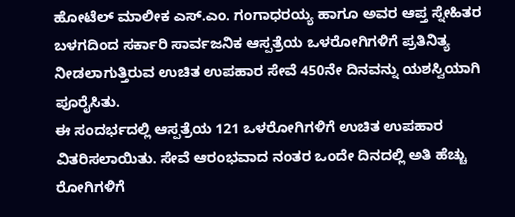ಹೋಟೆಲ್ ಮಾಲೀಕ ಎಸ್.ಎಂ. ಗಂಗಾಧರಯ್ಯ ಹಾಗೂ ಅವರ ಆಪ್ತ ಸ್ನೇಹಿತರ ಬಳಗದಿಂದ ಸರ್ಕಾರಿ ಸಾರ್ವಜನಿಕ ಆಸ್ಪತ್ರೆಯ ಒಳರೋಗಿಗಳಿಗೆ ಪ್ರತಿನಿತ್ಯ ನೀಡಲಾಗುತ್ತಿರುವ ಉಚಿತ ಉಪಹಾರ ಸೇವೆ 450ನೇ ದಿನವನ್ನು ಯಶಸ್ವಿಯಾಗಿ ಪೂರೈಸಿತು.
ಈ ಸಂದರ್ಭದಲ್ಲಿ ಆಸ್ಪತ್ರೆಯ 121 ಒಳರೋಗಿಗಳಿಗೆ ಉಚಿತ ಉಪಹಾರ ವಿತರಿಸಲಾಯಿತು. ಸೇವೆ ಆರಂಭವಾದ ನಂತರ ಒಂದೇ ದಿನದಲ್ಲಿ ಅತಿ ಹೆಚ್ಚು ರೋಗಿಗಳಿಗೆ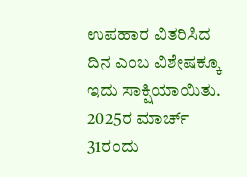ಉಪಹಾರ ವಿತರಿಸಿದ ದಿನ ಎಂಬ ವಿಶೇಷಕ್ಕೂ ಇದು ಸಾಕ್ಷಿಯಾಯಿತು.
2025ರ ಮಾರ್ಚ್ 31ರಂದು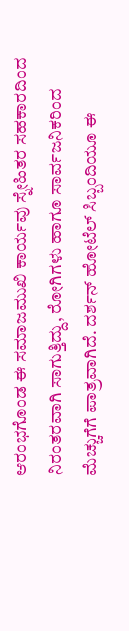ಆರಂಭಗೊಂಡ ಈ ಸಮಾಜಮುಖಿ ಕಾರ್ಯವು ಸ್ನೇಹಿತರ ಸಹಕಾರದಿಂದ ನಿರಂತರವಾಗಿ ಸಾಗುತ್ತಿದ್ದು, ರೋಗಿಗಳು ಹಾಗೂ ಸಾರ್ವಜನಿಕರಿಂದ ಮೆಚ್ಚುಗೆಗೆ ಪಾತ್ರವಾಗಿದೆ. ದರ್ಶನ್ ಹೋಟೆಲ್ ಸಿಬ್ಬಂದಿಯೂ ಈ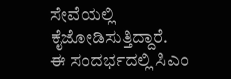ಸೇವೆಯಲ್ಲಿ ಕೈಜೋಡಿಸುತ್ತಿದ್ದಾರೆ.
ಈ ಸಂದರ್ಭದಲ್ಲಿ ಸಿಎಂ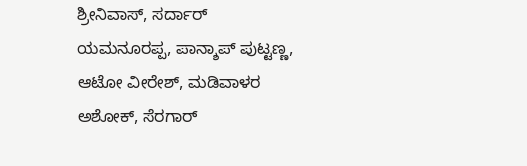ಶ್ರೀನಿವಾಸ್, ಸರ್ದಾರ್ ಯಮನೂರಪ್ಪ, ಪಾನ್ಶಾಪ್ ಪುಟ್ಟಣ್ಣ, ಆಟೋ ವೀರೇಶ್, ಮಡಿವಾಳರ ಅಶೋಕ್, ಸೆರಗಾರ್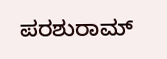ಪರಶುರಾಮ್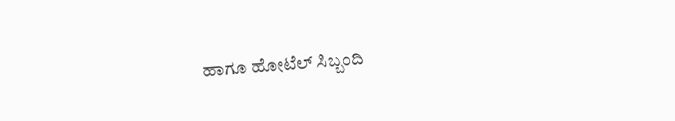ಹಾಗೂ ಹೋಟೆಲ್ ಸಿಬ್ಬಂದಿ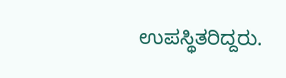ಉಪಸ್ಥಿತರಿದ್ದರು.